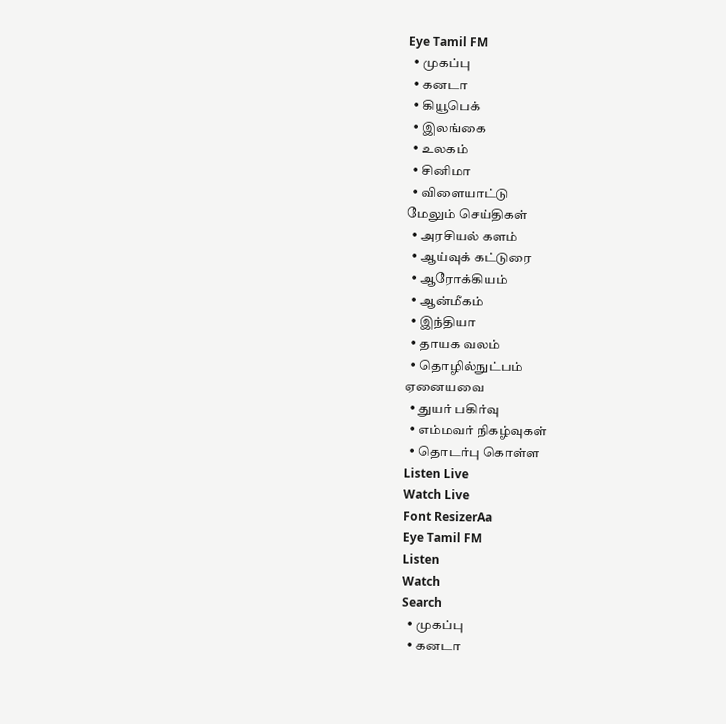Eye Tamil FM
  • முகப்பு
  • கனடா
  • கியூபெக்
  • இலங்கை
  • உலகம்
  • சினிமா
  • விளையாட்டு
மேலும் செய்திகள்
  • அரசியல் களம்
  • ஆய்வுக் கட்டுரை
  • ஆரோக்கியம்
  • ஆன்மீகம்
  • இந்தியா
  • தாயக வலம்
  • தொழில்நுட்பம்
ஏனையவை
  • துயர் பகிர்வு
  • எம்மவர் நிகழ்வுகள்
  • தொடர்பு கொள்ள
Listen Live
Watch Live
Font ResizerAa
Eye Tamil FM
Listen
Watch
Search
  • முகப்பு
  • கனடா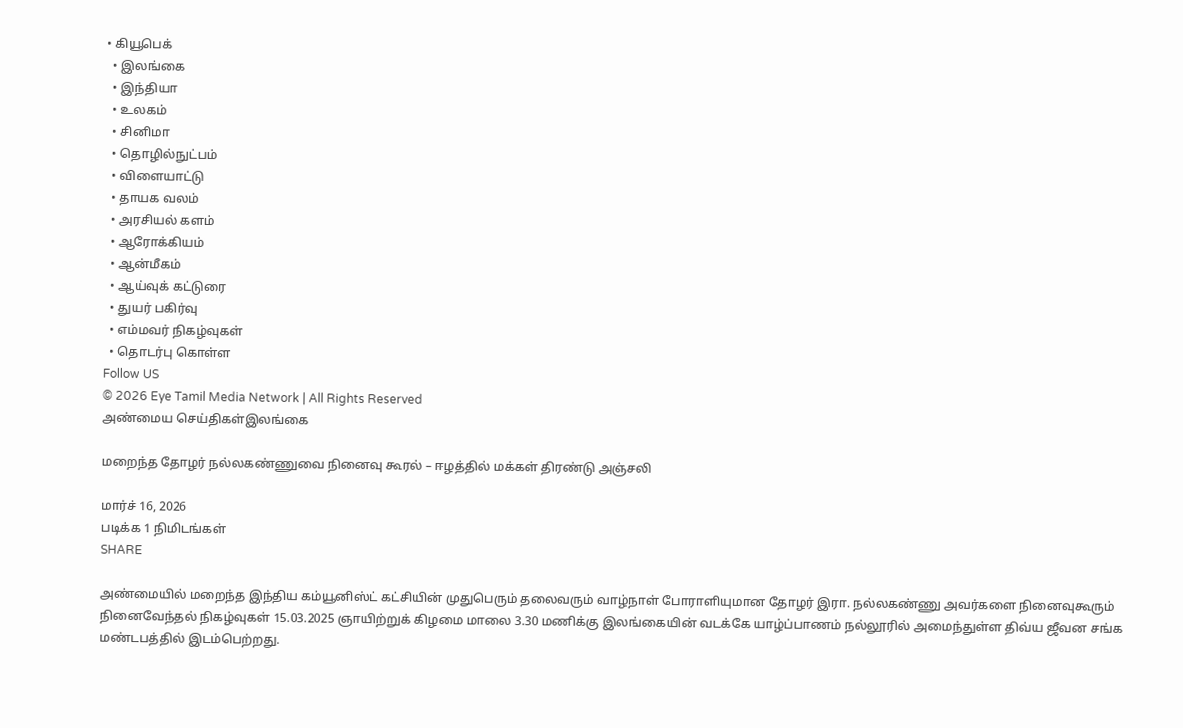• கியூபெக்
  • இலங்கை
  • இந்தியா
  • உலகம்
  • சினிமா
  • தொழில்நுட்பம்
  • விளையாட்டு
  • தாயக வலம்
  • அரசியல் களம்
  • ஆரோக்கியம்
  • ஆன்மீகம்
  • ஆய்வுக் கட்டுரை
  • துயர் பகிர்வு
  • எம்மவர் நிகழ்வுகள்
  • தொடர்பு கொள்ள
Follow US
© 2026 Eye Tamil Media Network | All Rights Reserved
அண்மைய செய்திகள்இலங்கை

மறைந்த தோழர் நல்லகண்ணுவை நினைவு கூரல் – ஈழத்தில் மக்கள் திரண்டு அஞ்சலி

மார்ச் 16, 2026
படிக்க 1 நிமிடங்கள்
SHARE

அண்மையில் மறைந்த இந்திய கம்யூனிஸ்ட் கட்சியின் முதுபெரும் தலைவரும் வாழ்நாள் போராளியுமான தோழர் இரா. நல்லகண்ணு அவர்களை நினைவுகூரும் நினைவேந்தல் நிகழ்வுகள் 15.03.2025 ஞாயிற்றுக் கிழமை மாலை 3.30 மணிக்கு இலங்கையின் வடக்கே யாழ்ப்பாணம் நல்லூரில் அமைந்துள்ள திவ்ய ஜீவன சங்க மண்டபத்தில் இடம்பெற்றது.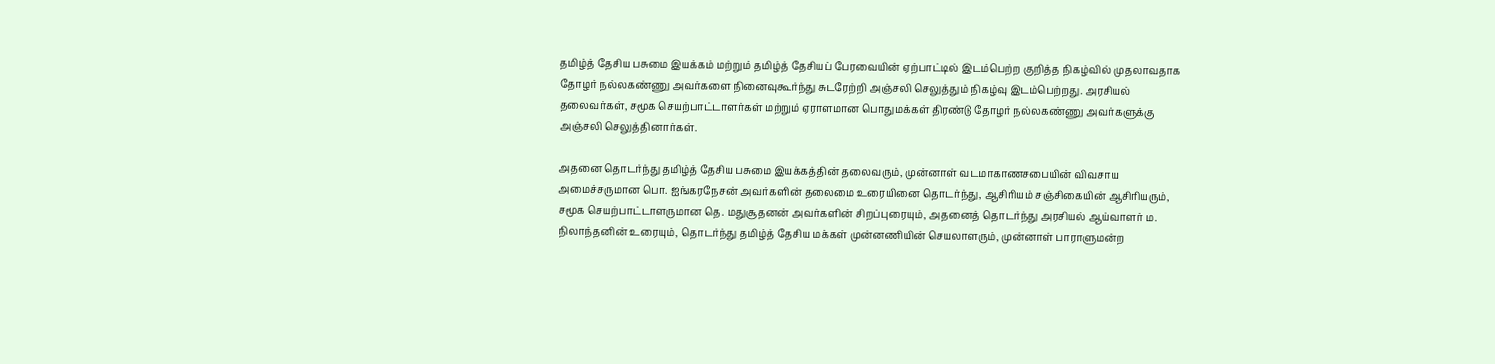தமிழ்த் தேசிய பசுமை இயக்கம் மற்றும் தமிழ்த் தேசியப் பேரவையின் ஏற்பாட்டில் இடம்பெற்ற குறித்த நிகழ்வில் முதலாவதாக தோழர் நல்லகண்ணு அவர்களை நினைவுகூர்ந்து சுடரேற்றி அஞ்சலி செலுத்தும் நிகழ்வு இடம்பெற்றது. அரசியல் தலைவர்கள், சமூக செயற்பாட்டாளர்கள் மற்றும் ஏராளமான பொதுமக்கள் திரண்டு தோழர் நல்லகண்ணு அவர்களுக்கு அஞ்சலி செலுத்தினார்கள்.

அதனை தொடர்ந்து தமிழ்த் தேசிய பசுமை இயக்கத்தின் தலைவரும், முன்னாள் வடமாகாணசபையின் விவசாய அமைச்சருமான பொ. ஐங்கரநேசன் அவர்களின் தலைமை உரையினை தொடர்ந்து, ஆசிரியம் சஞ்சிகையின் ஆசிரியரும், சமூக செயற்பாட்டாளருமான தெ. மதுசூதனன் அவர்களின் சிறப்புரையும், அதனைத் தொடர்ந்து அரசியல் ஆய்வாளர் ம. நிலாந்தனின் உரையும், தொடர்ந்து தமிழ்த் தேசிய மக்கள் முன்னணியின் செயலாளரும், முன்னாள் பாராளுமன்ற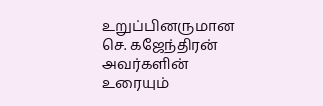உறுப்பினருமான செ. கஜேந்திரன் அவர்களின் உரையும்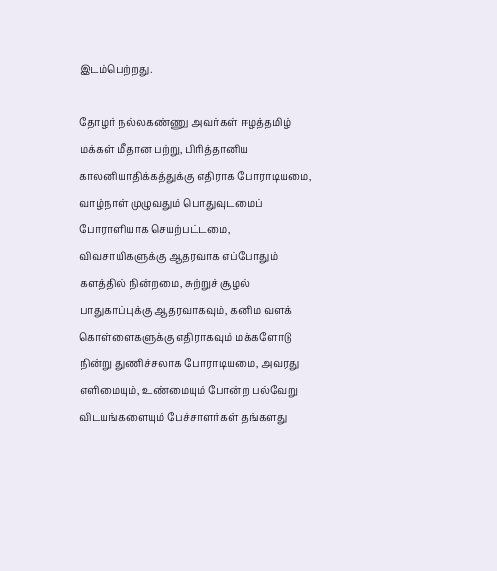இடம்பெற்றது.

தோழர் நல்லகண்ணு அவர்கள் ஈழத்தமிழ் மக்கள் மீதான பற்று, பிரித்தானிய காலனியாதிக்கத்துக்கு எதிராக போராடியமை, வாழ்நாள் முழுவதும் பொதுவுடமைப் போராளியாக செயற்பட்டமை, விவசாயிகளுக்கு ஆதரவாக எப்போதும் களத்தில் நின்றமை, சுற்றுச் சூழல் பாதுகாப்புக்கு ஆதரவாகவும், கனிம வளக் கொள்ளைகளுக்கு எதிராகவும் மக்களோடு நின்று துணிச்சலாக போராடியமை, அவரது எளிமையும், உண்மையும் போன்ற பல்வேறு விடயங்களையும் பேச்சாளர்கள் தங்களது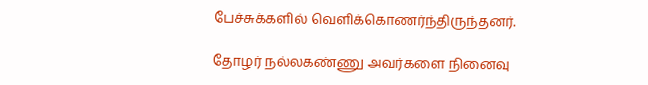பேச்சுக்களில் வெளிக்கொணர்ந்திருந்தனர்.

தோழர் நல்லகண்ணு அவர்களை நினைவு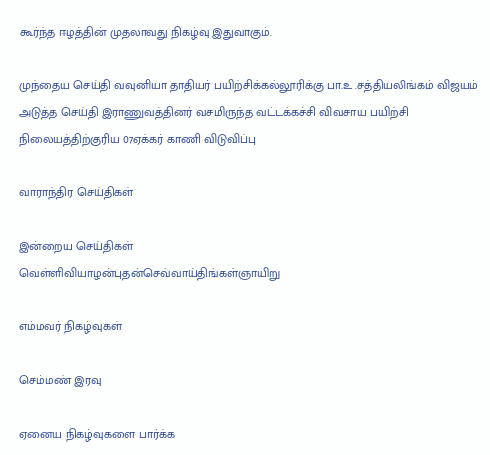கூர்ந்த ஈழத்தின் முதலாவது நிகழ்வு இதுவாகும்.

முந்தைய செய்தி வவுனியா தாதியர் பயிற்சிக்கல்லூரிக்கு பா.உ .சத்தியலிங்கம் விஜயம்
அடுத்த செய்தி இராணுவத்தினர் வசமிருந்த வட்டக்கச்சி விவசாய பயிற்சி நிலையத்திற்குரிய 07ஏக்கர் காணி விடுவிப்பு

வாராந்திர செய்திகள்

இன்றைய செய்திகள்
வெள்ளிவியாழன்புதன்செவ்வாய்திங்கள்ஞாயிறு

எம்மவர் நிகழ்வுகள்

செம்மண் இரவு

ஏனைய நிகழ்வுகளை பார்க்க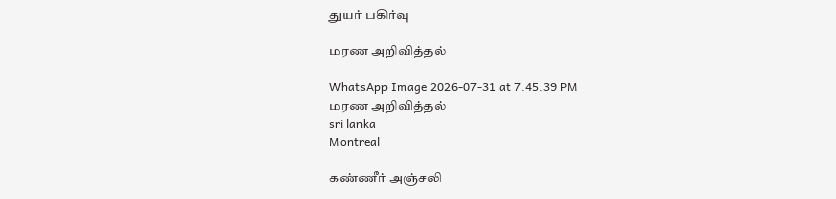துயர் பகிர்வு

மரண அறிவித்தல்

WhatsApp Image 2026-07-31 at 7.45.39 PM
மரண அறிவித்தல்
sri lanka
Montreal

கண்ணீர் அஞ்சலி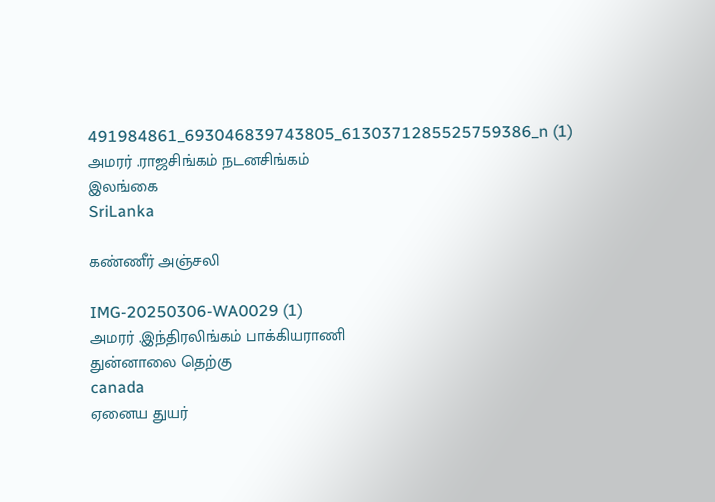491984861_693046839743805_6130371285525759386_n (1)
அமரர் .ராஜசிங்கம் நடனசிங்கம்
இலங்கை
SriLanka

கண்ணீர் அஞ்சலி

IMG-20250306-WA0029 (1)
அமரர் .இந்திரலிங்கம் பாக்கியராணி
துன்னாலை தெற்கு
canada
ஏனைய துயர்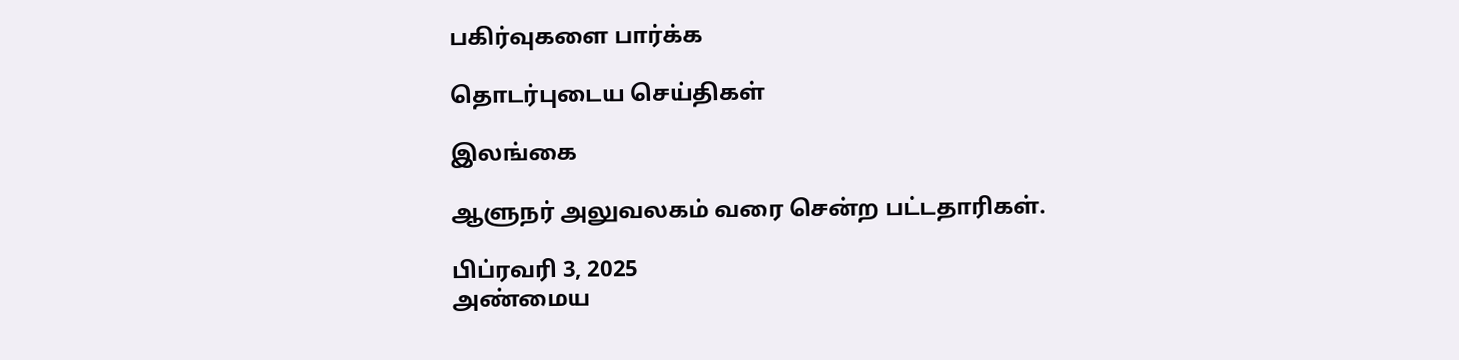பகிர்வுகளை பார்க்க

தொடர்புடைய செய்திகள்

இலங்கை

ஆளுநர் அலுவலகம் வரை சென்ற பட்டதாரிகள்.

பிப்ரவரி 3, 2025
அண்மைய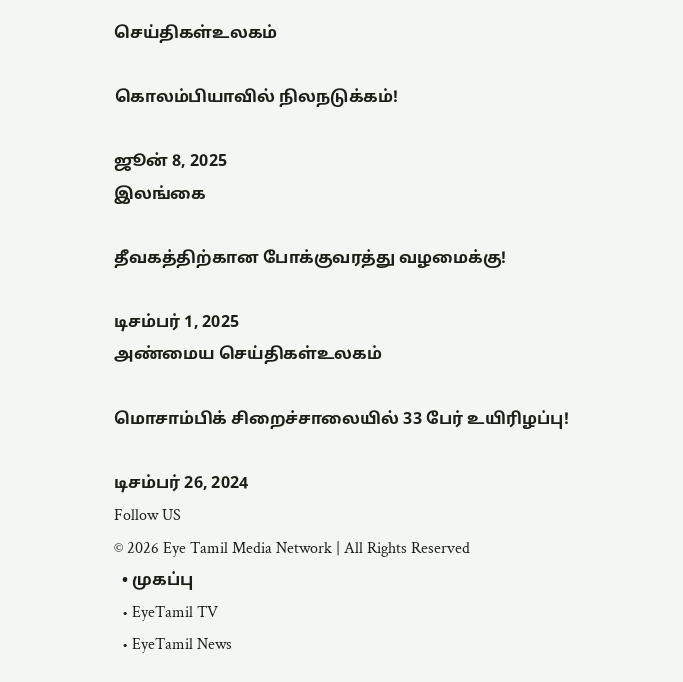செய்திகள்உலகம்

கொலம்பியாவில் நிலநடுக்கம்!

ஜூன் 8, 2025
இலங்கை

தீவகத்திற்கான போக்குவரத்து வழமைக்கு!

டிசம்பர் 1, 2025
அண்மைய செய்திகள்உலகம்

மொசாம்பிக் சிறைச்சாலையில் 33 பேர் உயிரிழப்பு!

டிசம்பர் 26, 2024
Follow US
© 2026 Eye Tamil Media Network | All Rights Reserved
  • முகப்பு
  • EyeTamil TV
  • EyeTamil News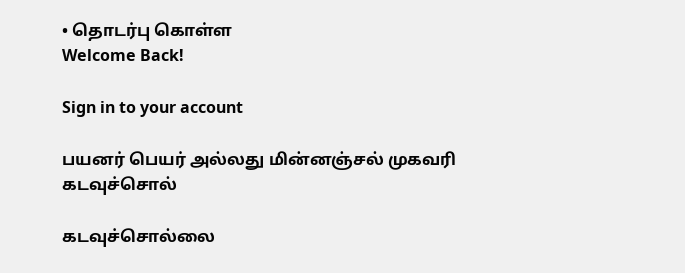• தொடர்பு கொள்ள
Welcome Back!

Sign in to your account

பயனர் பெயர் அல்லது மின்னஞ்சல் முகவரி
கடவுச்சொல்

கடவுச்சொல்லை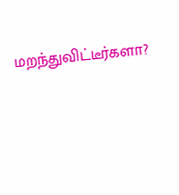மறந்துவிட்டீர்களா?